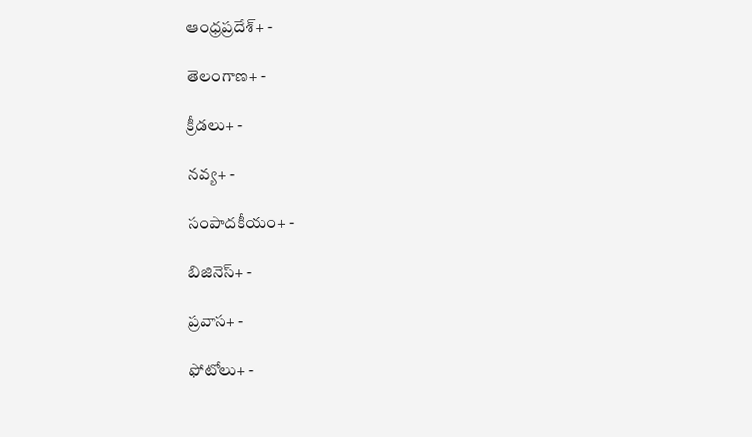ఆంధ్రప్రదేశ్+ -

తెలంగాణ+ -

క్రీడలు+ -

నవ్య+ -

సంపాదకీయం+ -

బిజినెస్+ -

ప్రవాస+ -

ఫోటోలు+ -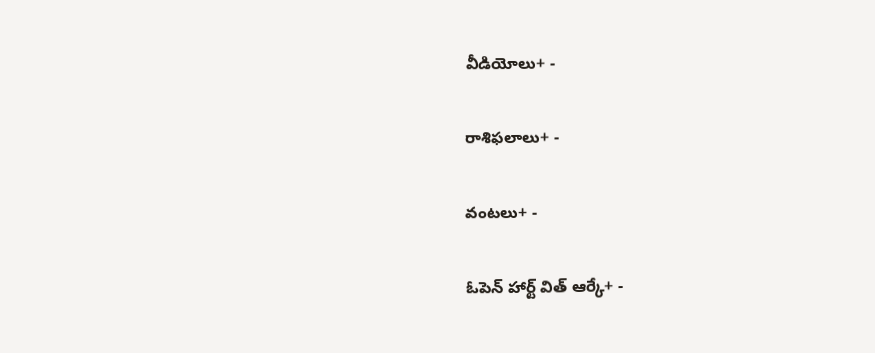వీడియోలు+ -

రాశిఫలాలు+ -

వంటలు+ -

ఓపెన్ హార్ట్ విత్ ఆర్కే+ -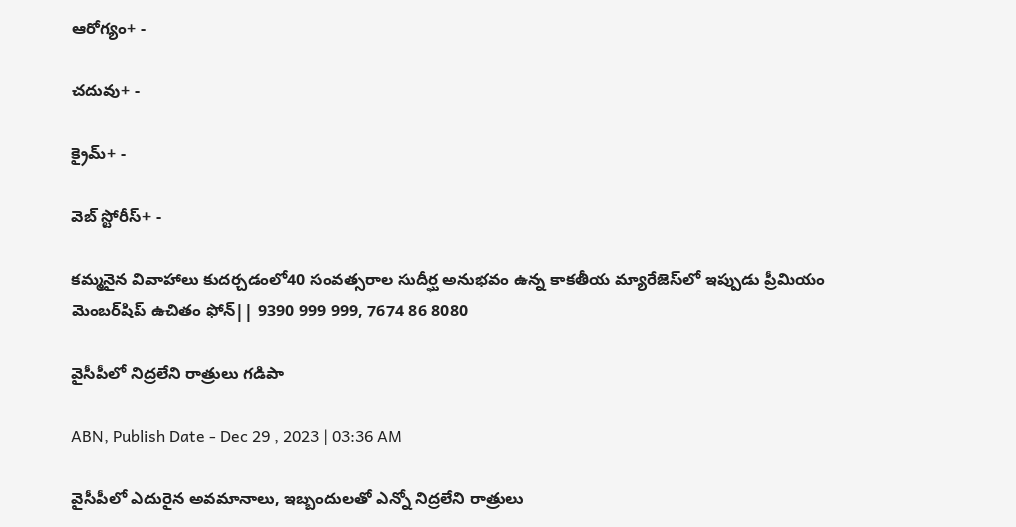ఆరోగ్యం+ -

చదువు+ -

క్రైమ్+ -

వెబ్ స్టోరీస్+ -

కమ్మనైన వివాహాలు కుదర్చడంలో40 సంవత్సరాల సుదీర్ఘ అనుభవం ఉన్న కాకతీయ మ్యారేజెస్‌లో ఇప్పుడు ప్రీమియం మెంబర్‌షిప్‌ ఉచితం ఫోన్|| 9390 999 999, 7674 86 8080

వైసీపీలో నిద్రలేని రాత్రులు గడిపా

ABN, Publish Date - Dec 29 , 2023 | 03:36 AM

వైసీపీలో ఎదురైన అవమానాలు, ఇబ్బందులతో ఎన్నో నిద్రలేని రాత్రులు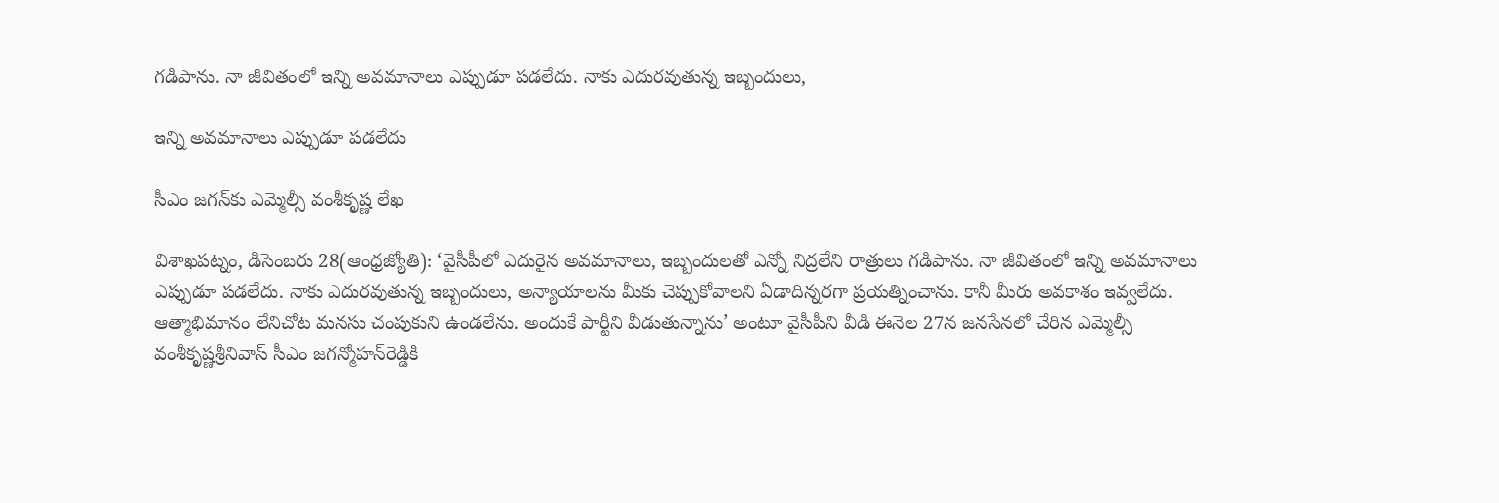గడిపాను. నా జీవితంలో ఇన్ని అవమానాలు ఎప్పుడూ పడలేదు. నాకు ఎదురవుతున్న ఇబ్బందులు,

ఇన్ని అవమానాలు ఎప్పుడూ పడలేదు

సీఎం జగన్‌కు ఎమ్మెల్సీ వంశీకృష్ణ లేఖ

విశాఖపట్నం, డిసెంబరు 28(ఆంధ్రజ్యోతి): ‘వైసీపీలో ఎదురైన అవమానాలు, ఇబ్బందులతో ఎన్నో నిద్రలేని రాత్రులు గడిపాను. నా జీవితంలో ఇన్ని అవమానాలు ఎప్పుడూ పడలేదు. నాకు ఎదురవుతున్న ఇబ్బందులు, అన్యాయాలను మీకు చెప్పుకోవాలని ఏడాదిన్నరగా ప్రయత్నించాను. కానీ మీరు అవకాశం ఇవ్వలేదు. ఆత్మాభిమానం లేనిచోట మనసు చంపుకుని ఉండలేను. అందుకే పార్టీని వీడుతున్నాను’ అంటూ వైసీపీని వీడి ఈనెల 27న జనసేనలో చేరిన ఎమ్మెల్సీ వంశీకృష్ణశ్రీనివాస్‌ సీఎం జగన్మోహన్‌రెడ్డికి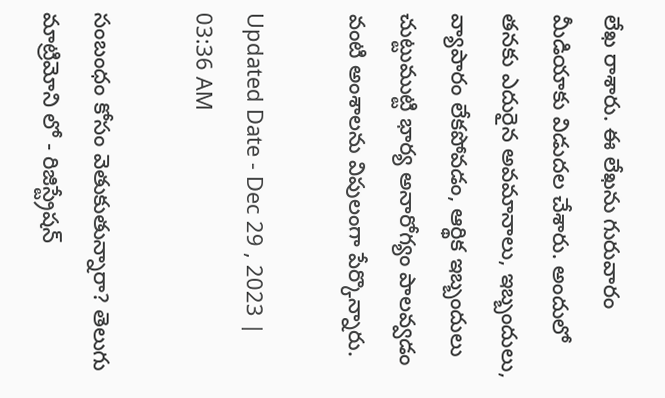లేఖ రాశారు. ఈ లేఖను గురువారం మీడియాకు విడుదల చేశారు. అందులో తనకు ఎదురైన అవమానాలు, ఇబ్బందులు, వ్యాపారం లేకపోవడం, ఆర్థిక ఇబ్బందులు చుట్టుముట్టి భార్య అనారోగ్యం పాలవ్వడం వంటి అంశాలను విపులంగా పేర్కొన్నారు.

Updated Date - Dec 29 , 2023 | 03:36 AM

సంబంధం కోసం వెతుకుతున్నారా? తెలుగు మాట్రిమోని లో - రిజిస్ట్రేషన్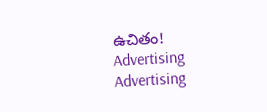ఉచితం!
Advertising
Advertising